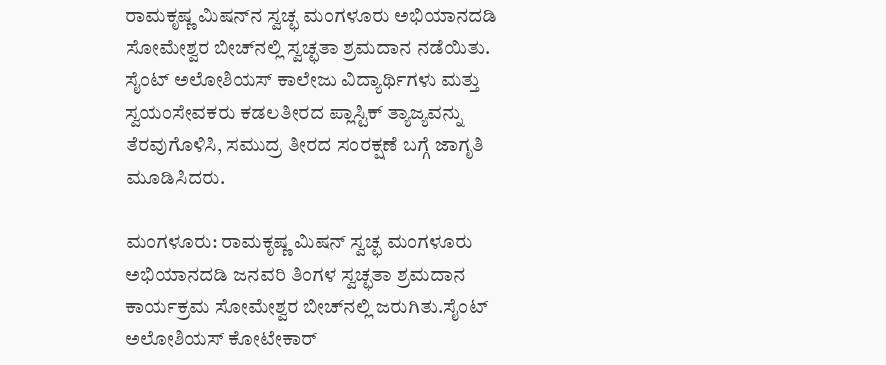ರಾಮಕೃಷ್ಣ ಮಿಷನ್‌ನ ಸ್ವಚ್ಛ ಮಂಗಳೂರು ಅಭಿಯಾನದಡಿ ಸೋಮೇಶ್ವರ ಬೀಚ್‌ನಲ್ಲಿ ಸ್ವಚ್ಛತಾ ಶ್ರಮದಾನ ನಡೆಯಿತು. ಸೈಂಟ್ ಅಲೋಶಿಯಸ್ ಕಾಲೇಜು ವಿದ್ಯಾರ್ಥಿಗಳು ಮತ್ತು ಸ್ವಯಂಸೇವಕರು ಕಡಲತೀರದ ಪ್ಲಾಸ್ಟಿಕ್ ತ್ಯಾಜ್ಯವನ್ನು ತೆರವುಗೊಳಿಸಿ, ಸಮುದ್ರ ತೀರದ ಸಂರಕ್ಷಣೆ ಬಗ್ಗೆ ಜಾಗೃತಿ ಮೂಡಿಸಿದರು.

ಮಂಗಳೂರು: ರಾಮಕೃಷ್ಣ ಮಿಷನ್ ಸ್ವಚ್ಛ ಮಂಗಳೂರು ಅಭಿಯಾನದಡಿ ಜನವರಿ ತಿಂಗಳ ಸ್ವಚ್ಛತಾ ಶ್ರಮದಾನ ಕಾರ್ಯಕ್ರಮ ಸೋಮೇಶ್ವರ ಬೀಚ್‌ನಲ್ಲಿ ಜರುಗಿತು.ಸೈಂಟ್ ಅಲೋಶಿಯಸ್ ಕೋಟೇಕಾರ್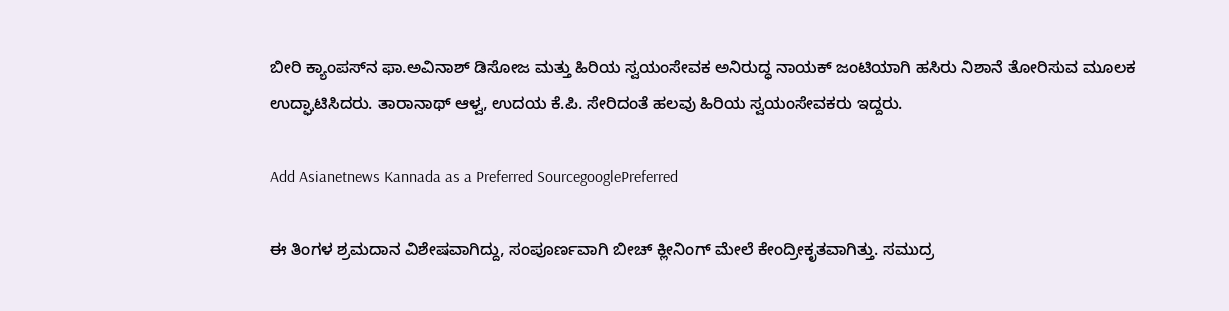ಬೀರಿ ಕ್ಯಾಂಪಸ್‌ನ ಫಾ.ಅವಿನಾಶ್ ಡಿಸೋಜ ಮತ್ತು ಹಿರಿಯ ಸ್ವಯಂಸೇವಕ ಅನಿರುದ್ಧ ನಾಯಕ್ ಜಂಟಿಯಾಗಿ ಹಸಿರು ನಿಶಾನೆ ತೋರಿಸುವ ಮೂಲಕ ಉದ್ಘಾಟಿಸಿದರು. ತಾರಾನಾಥ್ ಆಳ್ವ, ಉದಯ ಕೆ.ಪಿ. ಸೇರಿದಂತೆ ಹಲವು ಹಿರಿಯ ಸ್ವಯಂಸೇವಕರು ಇದ್ದರು.

Add Asianetnews Kannada as a Preferred SourcegooglePreferred

ಈ ತಿಂಗಳ ಶ್ರಮದಾನ ವಿಶೇಷವಾಗಿದ್ದು, ಸಂಪೂರ್ಣವಾಗಿ ಬೀಚ್ ಕ್ಲೀನಿಂಗ್ ಮೇಲೆ ಕೇಂದ್ರೀಕೃತವಾಗಿತ್ತು. ಸಮುದ್ರ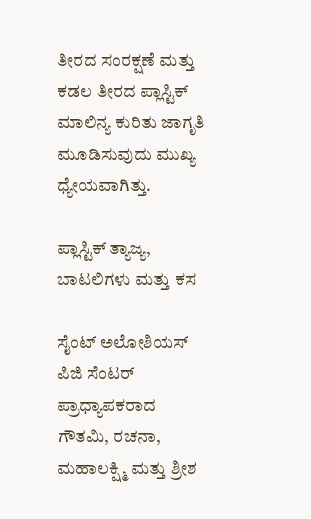ತೀರದ ಸಂರಕ್ಷಣೆ ಮತ್ತು ಕಡಲ ತೀರದ ಪ್ಲಾಸ್ಟಿಕ್ ಮಾಲಿನ್ಯ ಕುರಿತು ಜಾಗೃತಿ ಮೂಡಿಸುವುದು ಮುಖ್ಯ ಧ್ಯೇಯವಾಗಿತ್ತು.

ಪ್ಲಾಸ್ಟಿಕ್ ತ್ಯಾಜ್ಯ, ಬಾಟಲಿಗಳು ಮತ್ತು ಕಸ

ಸೈಂಟ್ ಅಲೋಶಿಯಸ್ ಪಿಜಿ ಸೆಂಟರ್‌ ಪ್ರಾಧ್ಯಾಪಕರಾದ ಗೌತಮಿ, ರಚನಾ, ಮಹಾಲಕ್ಷ್ಮಿ ಮತ್ತು ಶ್ರೀಶ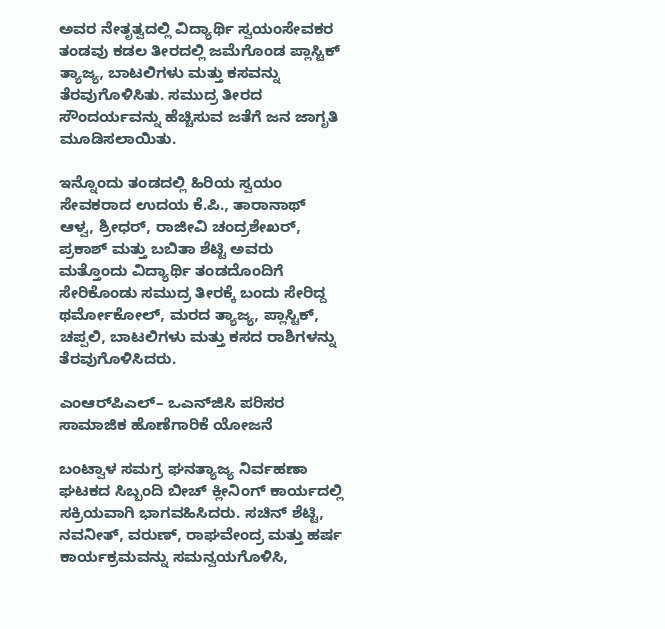ಅವರ ನೇತೃತ್ವದಲ್ಲಿ ವಿದ್ಯಾರ್ಥಿ ಸ್ವಯಂಸೇವಕರ ತಂಡವು ಕಡಲ ತೀರದಲ್ಲಿ ಜಮೆಗೊಂಡ ಪ್ಲಾಸ್ಟಿಕ್ ತ್ಯಾಜ್ಯ, ಬಾಟಲಿಗಳು ಮತ್ತು ಕಸವನ್ನು ತೆರವುಗೊಳಿಸಿತು. ಸಮುದ್ರ ತೀರದ ಸೌಂದರ್ಯವನ್ನು ಹೆಚ್ಚಿಸುವ ಜತೆಗೆ ಜನ ಜಾಗೃತಿ ಮೂಡಿಸಲಾಯಿತು.

ಇನ್ನೊಂದು ತಂಡದಲ್ಲಿ ಹಿರಿಯ ಸ್ವಯಂ ಸೇವಕರಾದ ಉದಯ ಕೆ.ಪಿ., ತಾರಾನಾಥ್ ಆಳ್ವ, ಶ್ರೀಧರ್, ರಾಜೀವಿ ಚಂದ್ರಶೇಖರ್, ಪ್ರಕಾಶ್ ಮತ್ತು ಬಬಿತಾ ಶೆಟ್ಟಿ ಅವರು ಮತ್ತೊಂದು ವಿದ್ಯಾರ್ಥಿ ತಂಡದೊಂದಿಗೆ ಸೇರಿಕೊಂಡು ಸಮುದ್ರ ತೀರಕ್ಕೆ ಬಂದು ಸೇರಿದ್ದ ಥರ್ಮೋಕೋಲ್, ಮರದ ತ್ಯಾಜ್ಯ, ಪ್ಲಾಸ್ಟಿಕ್, ಚಪ್ಪಲಿ, ಬಾಟಲಿಗಳು ಮತ್ತು ಕಸದ ರಾಶಿಗಳನ್ನು ತೆರವುಗೊಳಿಸಿದರು.

ಎಂಆರ್‌ಪಿಎಲ್– ಒಎನ್‌ಜಿಸಿ ಪರಿಸರ ಸಾಮಾಜಿಕ ಹೊಣೆಗಾರಿಕೆ ಯೋಜನೆ

ಬಂಟ್ವಾಳ ಸಮಗ್ರ ಘನತ್ಯಾಜ್ಯ ನಿರ್ವಹಣಾ ಘಟಕದ ಸಿಬ್ಬಂದಿ ಬೀಚ್ ಕ್ಲೀನಿಂಗ್ ಕಾರ್ಯದಲ್ಲಿ ಸಕ್ರಿಯವಾಗಿ ಭಾಗವಹಿಸಿದರು. ಸಚಿನ್ ಶೆಟ್ಟಿ, ನವನೀತ್, ವರುಣ್, ರಾಘವೇಂದ್ರ ಮತ್ತು ಹರ್ಷ ಕಾರ್ಯಕ್ರಮವನ್ನು ಸಮನ್ವಯಗೊಳಿಸಿ,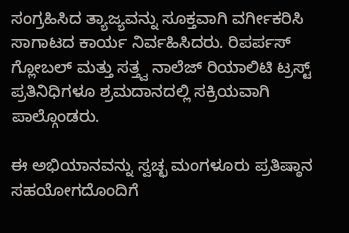ಸಂಗ್ರಹಿಸಿದ ತ್ಯಾಜ್ಯವನ್ನು ಸೂಕ್ತವಾಗಿ ವರ್ಗೀಕರಿಸಿ ಸಾಗಾಟದ ಕಾರ್ಯ ನಿರ್ವಹಿಸಿದರು. ರಿಪರ್ಪಸ್ ಗ್ಲೋಬಲ್ ಮತ್ತು ಸತ್ತ್ವ ನಾಲೆಜ್ ರಿಯಾಲಿಟಿ ಟ್ರಸ್ಟ್ ಪ್ರತಿನಿಧಿಗಳೂ ಶ್ರಮದಾನದಲ್ಲಿ ಸಕ್ರಿಯವಾಗಿ ಪಾಲ್ಗೊಂಡರು.

ಈ ಅಭಿಯಾನವನ್ನು ಸ್ವಚ್ಛ ಮಂಗಳೂರು ಪ್ರತಿಷ್ಠಾನ ಸಹಯೋಗದೊಂದಿಗೆ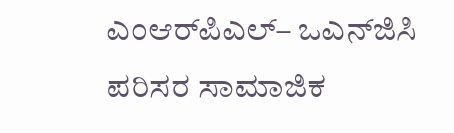ಎಂಆರ್‌ಪಿಎಲ್– ಒಎನ್‌ಜಿಸಿ ಪರಿಸರ ಸಾಮಾಜಿಕ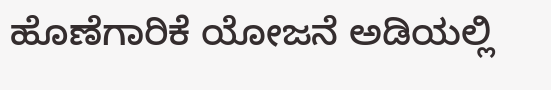ಹೊಣೆಗಾರಿಕೆ ಯೋಜನೆ ಅಡಿಯಲ್ಲಿ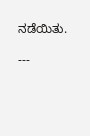ನಡೆಯಿತು.

---